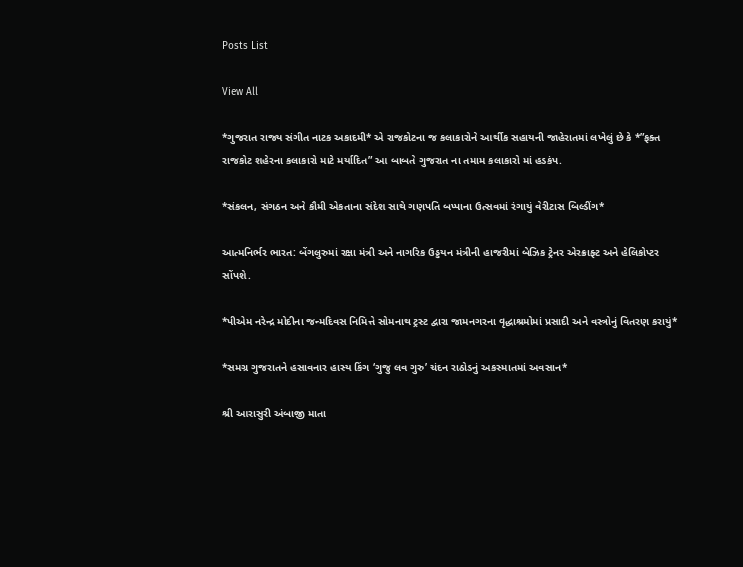Posts List

View All

*ગુજરાત રાજ્ય સંગીત નાટક અકાદમી* એ રાજકોટના જ કલાકારોને આર્થીક સહાયની જાહેરાતમાં લખેલું છે કે *”ફક્ત રાજકોટ શહેરના કલાકારો માટે મર્યાદિત” આ બાબતે ગુજરાત ના તમામ કલાકારો માં હડકંપ.

*સંકલન, સંગઠન અને કૌમી એકતાના સંદેશ સાથે ગણપતિ બપ્પાના ઉત્સવમાં રંગાયું વેરીટાસ બિલ્ડીંગ*

આત્મનિર્ભર ભારત: બેંગલુરુમાં રક્ષા મંત્રી અને નાગરિક ઉડ્ડયન મંત્રીની હાજરીમાં બેઝિક ટ્રેનર એરક્રાફ્ટ અને હેલિકોપ્ટર સોંપશે.

*પીએમ નરેન્દ્ર મોદીના જન્મદિવસ નિમિત્તે સોમનાથ ટ્રસ્ટ દ્વારા જામનગરના વૃદ્ધાશ્રમોમાં પ્રસાદી અને વસ્ત્રોનું વિતરણ કરાયું*

*સમગ્ર ગુજરાતને હસાવનાર હાસ્ય કિંગ ‘ગુજુ લવ ગુરુ’ ચંદન રાઠોડનું અકસ્માતમાં અવસાન*

શ્રી આરાસુરી અંબાજી માતા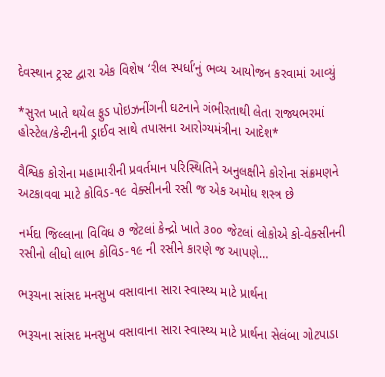દેવસ્થાન ટ્રસ્ટ દ્વારા એક વિશેષ ‘રીલ સ્પર્ધા’નું ભવ્ય આયોજન કરવામાં આવ્યું

*સુરત ખાતે થયેલ ફુડ પોઇઝનીંગની ઘટનાને ગંભીરતાથી લેતા રાજ્યભરમાં હોસ્ટેલ/કેન્ટીનની ડ્રાઈવ સાથે તપાસના આરોગ્યમંત્રીના આદેશ*

વૈશ્વિક કોરોના મહામારીની પ્રવર્તમાન પરિસ્થિતિને અનુલક્ષીને કોરોના સંક્રમણને અટકાવવા માટે કોવિડ-૧૯ વેક્સીનની રસી જ એક અમોધ શસ્ત્ર છે

નર્મદા જિલ્લાના વિવિધ ૭ જેટલાં કેન્દ્રો ખાતે ૩૦૦ જેટલાં લોકોએ કો-વેક્સીનની રસીનો લીધો લાભ કોવિડ-૧૯ ની રસીને કારણે જ આપણે…

ભરૂચના સાંસદ મનસુખ વસાવાના સારા સ્વાસ્થ્ય માટે પ્રાર્થના

ભરૂચના સાંસદ મનસુખ વસાવાના સારા સ્વાસ્થ્ય માટે પ્રાર્થના સેલંબા ગોટપાડા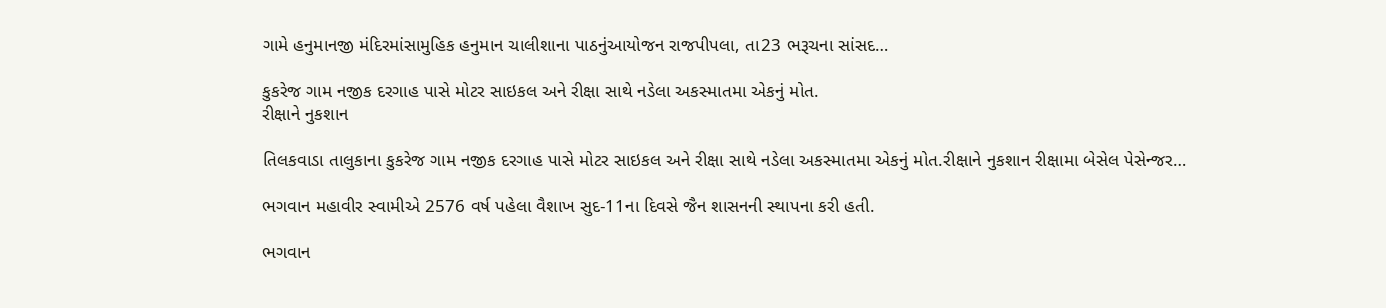ગામે હનુમાનજી મંદિરમાંસામુહિક હનુમાન ચાલીશાના પાઠનુંઆયોજન રાજપીપલા, તા23 ભરૂચના સાંસદ…

કુકરેજ ગામ નજીક દરગાહ પાસે મોટર સાઇકલ અને રીક્ષા સાથે નડેલા અકસ્માતમા એકનું મોત.
રીક્ષાને નુકશાન

તિલકવાડા તાલુકાના કુકરેજ ગામ નજીક દરગાહ પાસે મોટર સાઇકલ અને રીક્ષા સાથે નડેલા અકસ્માતમા એકનું મોત.રીક્ષાને નુકશાન રીક્ષામા બેસેલ પેસેન્જર…

ભગવાન મહાવીર સ્વામીએ 2576 વર્ષ પહેલા વૈશાખ સુદ-11ના દિવસે જૈન શાસનની સ્થાપના કરી હતી.

ભગવાન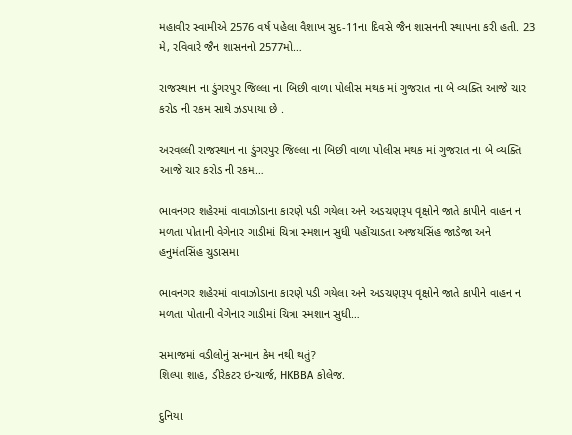મહાવીર સ્વામીએ 2576 વર્ષ પહેલા વૈશાખ સુદ-11ના દિવસે જૈન શાસનની સ્થાપના કરી હતી. 23 મે, રવિવારે જૈન શાસનનો 2577મો…

રાજસ્થાન ના ડુંગરપુર જિલ્લા ના બિછી વાળા પોલીસ મથક માં ગુજરાત ના બે વ્યક્તિ આજે ચાર કરોડ ની રકમ સાથે ઝડપાયા છે .

અરવલ્લી રાજસ્થાન ના ડુંગરપુર જિલ્લા ના બિછી વાળા પોલીસ મથક માં ગુજરાત ના બે વ્યક્તિ આજે ચાર કરોડ ની રકમ…

ભાવનગર શહેરમાં વાવાઝોડાના કારણે પડી ગયેલા અને અડચણરૂપ વૃક્ષોને જાતે કાપીને વાહન ન મળતા પોતાની વેગેનાર ગાડીમાં ચિત્રા સ્મશાન સુધી પહોંચાડતા અજયસિંહ જાડેજા અને હનુમંતસિંહ ચુડાસમા

ભાવનગર શહેરમાં વાવાઝોડાના કારણે પડી ગયેલા અને અડચણરૂપ વૃક્ષોને જાતે કાપીને વાહન ન મળતા પોતાની વેગેનાર ગાડીમાં ચિત્રા સ્મશાન સુધી…

સમાજમાં વડીલોનું સન્માન કેમ નથી થતું?
શિલ્પા શાહ, ડીરેકટર ઇન્ચાર્જ, HKBBA કોલેજ.

દુનિયા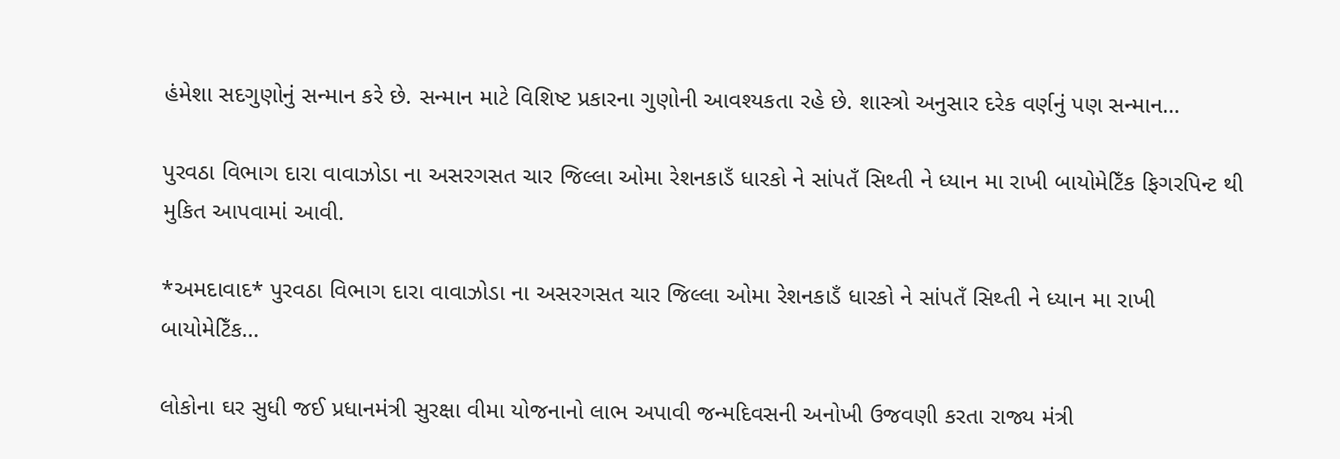હંમેશા સદગુણોનું સન્માન કરે છે. સન્માન માટે વિશિષ્ટ પ્રકારના ગુણોની આવશ્યકતા રહે છે. શાસ્ત્રો અનુસાર દરેક વર્ણનું પણ સન્માન…

પુરવઠા વિભાગ દારા વાવાઝોડા ના અસરગસત ચાર જિલ્લા ઓમા રેશનકાડઁ ધારકો ને સાંપતઁ સિથ્તી ને ધ્યાન મા રાખી બાયોમેટિઁક ફિગરપિન્ટ થી મુકિત આપવામાં આવી.

*અમદાવાદ* પુરવઠા વિભાગ દારા વાવાઝોડા ના અસરગસત ચાર જિલ્લા ઓમા રેશનકાડઁ ધારકો ને સાંપતઁ સિથ્તી ને ધ્યાન મા રાખી બાયોમેટિઁક…

લોકોના ઘર સુધી જઈ પ્રધાનમંત્રી સુરક્ષા વીમા યોજનાનો લાભ અપાવી જન્મદિવસની અનોખી ઉજવણી કરતા રાજ્ય મંત્રી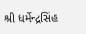શ્રી ધર્મેન્દ્રસિંહ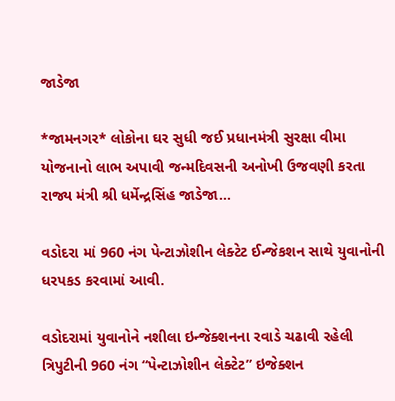જાડેજા

*જામનગર* લોકોના ઘર સુધી જઈ પ્રધાનમંત્રી સુરક્ષા વીમા યોજનાનો લાભ અપાવી જન્મદિવસની અનોખી ઉજવણી કરતા રાજ્ય મંત્રી શ્રી ધર્મેન્દ્રસિંહ જાડેજા…

વડોદરા માં 960 નંગ પેન્ટાઝોશીન લેક્ટેટ ઈન્જેકશન સાથે યુવાનોની ધરપકડ કરવામાં આવી.

વડોદરામાં યુવાનોને નશીલા ઇન્જેક્શનના રવાડે ચઢાવી રહેલી ત્રિપુટીની 960 નંગ “પેન્ટાઝોશીન લેક્ટેટ” ઇજેક્શન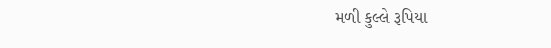મળી કુલ્લે રૂપિયા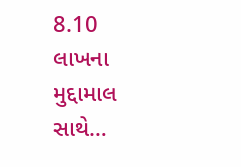8.10 લાખના મુદ્દામાલ સાથે…